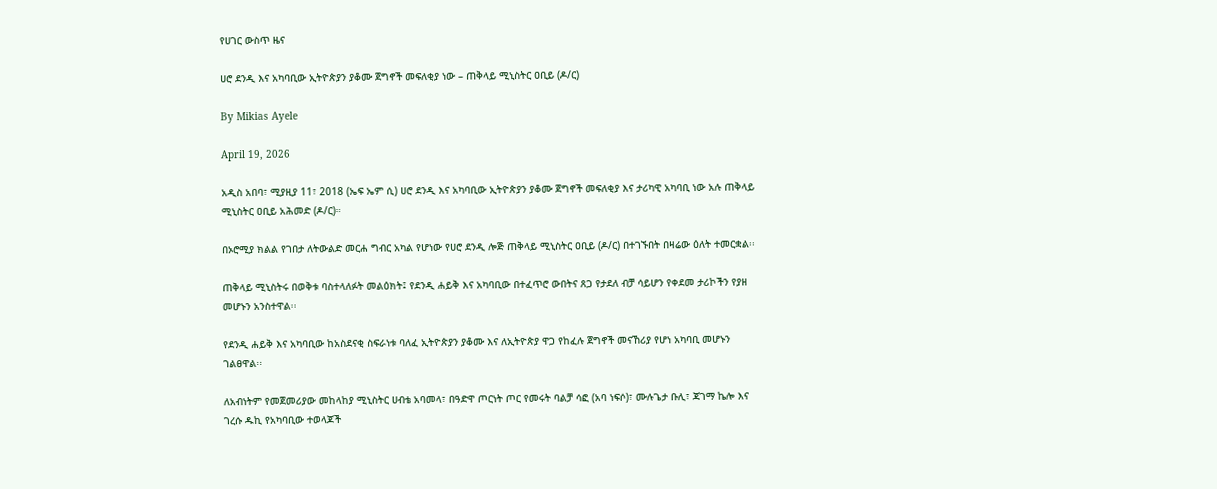የሀገር ውስጥ ዜና

ሀሮ ደንዲ እና አካባቢው ኢትዮጵያን ያቆሙ ጀግኖች መፍለቂያ ነው – ጠቅላይ ሚኒስትር ዐቢይ (ዶ/ር)

By Mikias Ayele

April 19, 2026

አዲስ አበባ፣ ሚያዚያ 11፣ 2018 (ኤፍ ኤም ሲ) ሀሮ ደንዲ እና አካባቢው ኢትዮጵያን ያቆሙ ጀግኖች መፍለቂያ እና ታሪካዊ አካባቢ ነው አሉ ጠቅላይ ሚኒስትር ዐቢይ አሕመድ (ዶ/ር)።

በኦሮሚያ ክልል የገበታ ለትውልድ መርሐ ግብር አካል የሆነው የሀሮ ደንዲ ሎጅ ጠቅላይ ሚኒስትር ዐቢይ (ዶ/ር) በተገኙበት በዛሬው ዕለት ተመርቋል፡፡

ጠቅላይ ሚኒስትሩ በወቅቱ ባስተላለፉት መልዕክት፤ የደንዲ ሐይቅ እና አካባቢው በተፈጥሮ ውበትና ጸጋ የታደለ ብቻ ሳይሆን የቀደመ ታሪኮችን የያዘ መሆኑን አንስተዋል፡፡

የደንዲ ሐይቅ እና አካባቢው ከአስደናቂ ስፍራነቱ ባለፈ ኢትዮጵያን ያቆሙ እና ለኢትዮጵያ ዋጋ የከፈሉ ጀግኖች መናኸሪያ የሆነ አካባቢ መሆኑን ገልፀዋል፡፡

ለአብነትም የመጀመሪያው መከላከያ ሚኒስትር ሀብቴ አባመላ፣ በዓድዋ ጦርነት ጦር የመሩት ባልቻ ሳፎ (አባ ነፍሶ)፣ ሙሉጌታ ቡሊ፣ ጃገማ ኬሎ እና ገረሱ ዱኪ የአካባቢው ተወላጆች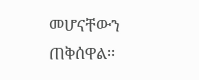መሆናቸውን ጠቅሰዋል፡፡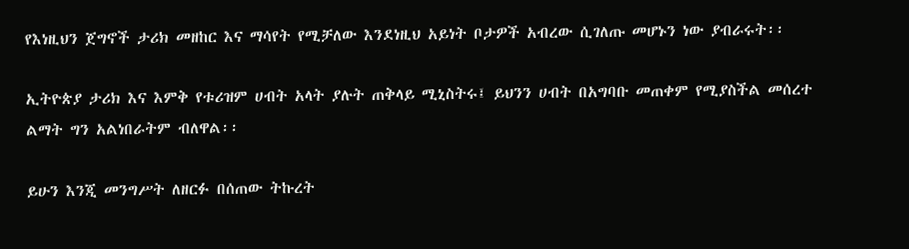የእነዚህን ጀግኖች ታሪክ መዘከር እና ማሳየት የሚቻለው እንደነዚህ አይነት ቦታዎች አብረው ሲገለጡ መሆኑን ነው ያብራሩት፡፡

ኢትዮጵያ ታሪክ እና እምቅ የቱሪዝም ሀብት አላት ያሉት ጠቅላይ ሚኒስትሩ፤ ይህንን ሀብት በአግባቡ መጠቀም የሚያስችል መሰረተ ልማት ግን አልነበራትም ብለዋል፡፡

ይሁን እንጂ መንግሥት ለዘርፉ በሰጠው ትኩረት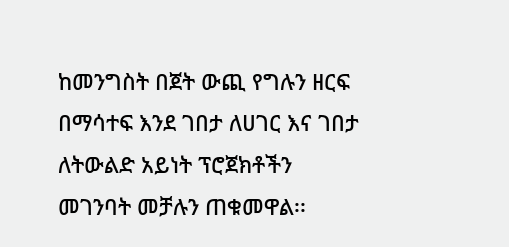ከመንግስት በጀት ውጪ የግሉን ዘርፍ በማሳተፍ እንደ ገበታ ለሀገር እና ገበታ ለትውልድ አይነት ፕሮጀክቶችን መገንባት መቻሉን ጠቁመዋል፡፡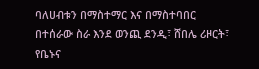ባለሀብቱን በማስተማር እና በማስተባበር በተሰራው ስራ እንደ ወንጪ ደንዲ፣ ሸበሌ ሪዞርት፣ የቤኑና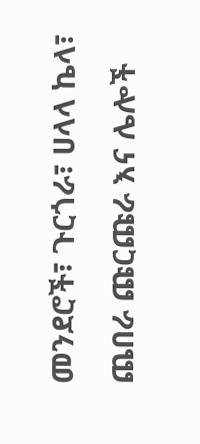መንደሮች፣ ጉርጎራ፣ ሀላላ ኬላ፣ ጨበራ ጩርጩራ እና ሌሎች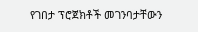የገበታ ፕሮጀክቶች መገንባታቸውን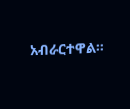አብራርተዋል።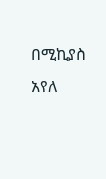በሚኪያስ አየለ